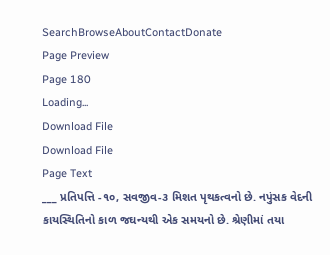SearchBrowseAboutContactDonate
Page Preview
Page 180
Loading...
Download File
Download File
Page Text
___ પ્રતિપત્તિ -૧૦, સવજીવ-૩ મિશત પૃથકત્વનો છે. નપુંસક વેદની કાયસ્થિતિનો કાળ જઘન્યથી એક સમયનો છે. શ્રેણીમાં તયા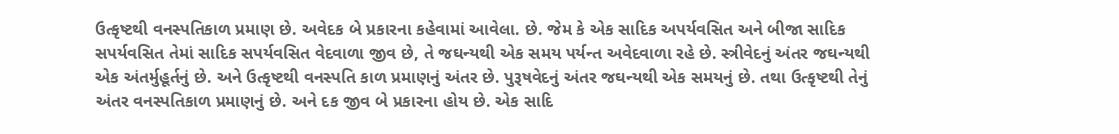ઉત્કૃષ્ટથી વનસ્પતિકાળ પ્રમાણ છે. અવેદક બે પ્રકારના કહેવામાં આવેલા. છે. જેમ કે એક સાદિક અપર્યવસિત અને બીજા સાદિક સપર્યવસિત તેમાં સાદિક સપર્યવસિત વેદવાળા જીવ છે, તે જઘન્યથી એક સમય પર્યન્ત અવેદવાળા રહે છે. સ્ત્રીવેદનું અંતર જઘન્યથી એક અંતર્મુહૂર્તનું છે. અને ઉત્કૃષ્ટથી વનસ્પતિ કાળ પ્રમાણનું અંતર છે. પુરૂષવેદનું અંતર જઘન્યથી એક સમયનું છે. તથા ઉત્કૃષ્ટથી તેનું અંતર વનસ્પતિકાળ પ્રમાણનું છે. અને દક જીવ બે પ્રકારના હોય છે. એક સાદિ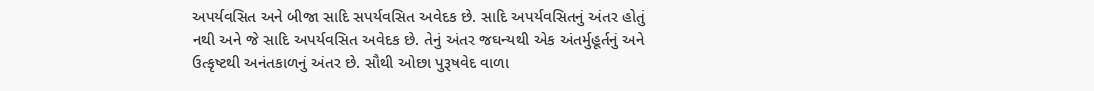અપર્યવસિત અને બીજા સાદિ સપર્યવસિત અવેદક છે. સાદિ અપર્યવસિતનું અંતર હોતું નથી અને જે સાદિ અપર્યવસિત અવેદક છે. તેનું અંતર જઘન્યથી એક અંતર્મુહૂર્તનું અને ઉત્કૃષ્ટથી અનંતકાળનું અંતર છે. સૌથી ઓછા પુરૂષવેદ વાળા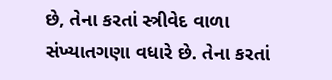છે, તેના કરતાં સ્ત્રીવેદ વાળા સંખ્યાતગણા વધારે છે. તેના કરતાં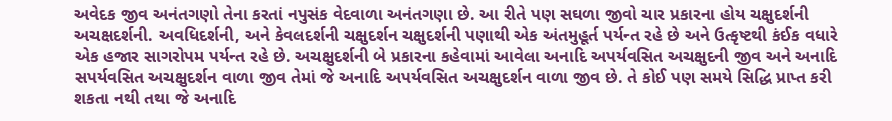અવેદક જીવ અનંતગણો તેના કરતાં નપુસંક વેદવાળા અનંતગણા છે. આ રીતે પણ સઘળા જીવો ચાર પ્રકારના હોય ચક્ષુદર્શની અચક્ષદર્શની. અવધિદર્શની, અને કેવલદર્શની ચક્ષુદર્શન ચક્ષુદર્શની પણાથી એક અંતમુહૂર્ત પર્યન્ત રહે છે અને ઉત્કૃષ્ટથી કંઈક વધારે એક હજાર સાગરોપમ પર્યન્ત રહે છે. અચક્ષુદર્શની બે પ્રકારના કહેવામાં આવેલા અનાદિ અપર્યવસિત અચક્ષુદની જીવ અને અનાદિ સપર્યવસિત અચક્ષુદર્શન વાળા જીવ તેમાં જે અનાદિ અપર્યવસિત અચક્ષુદર્શન વાળા જીવ છે. તે કોઈ પણ સમયે સિદ્ધિ પ્રાપ્ત કરી શકતા નથી તથા જે અનાદિ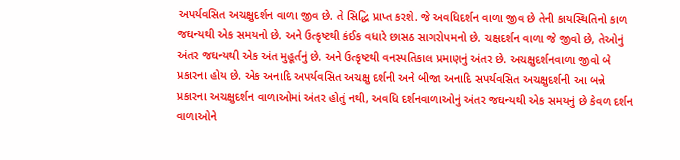અપર્યવસિત અચક્ષુદર્શન વાળા જીવ છે. તે સિદ્ધિ પ્રાપ્ત કરશે. જે અવધિદર્શન વાળા જીવ છે તેની કાયસ્થિતિનો કાળ જઘન્યથી એક સમયનો છે. અને ઉત્કૃષ્ટથી કંઈક વધારે છાસઠ સાગરોપમનો છે. ચક્ષદર્શન વાળા જે જીવો છે, તેઓનું અંતર જઘન્યથી એક અંત મુહૂર્તનું છે. અને ઉત્કૃષ્ટથી વનસ્પતિકાલ પ્રમાણનું અંતર છે. અચક્ષુદર્શનવાળા જીવો બે પ્રકારના હોય છે. એક અનાદિ અપર્યવસિત અચક્ષુ દર્શની અને બીજા અનાદિ સપર્યવસિત અચક્ષુદર્શની આ બન્ને પ્રકારના અચક્ષુદર્શન વાળાઓમાં અંતર હોતું નથી, અવધિ દર્શનવાળાઓનું અંતર જઘન્યથી એક સમયનું છે કેવળ દર્શન વાળાઓને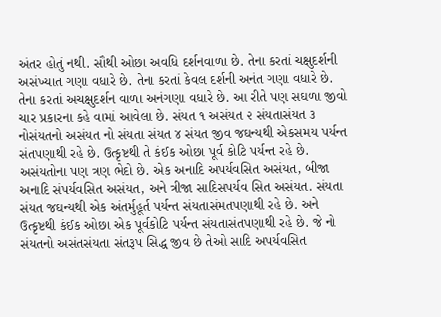અંતર હોતું નથી. સૌથી ઓછા અવધિ દર્શનવાળા છે. તેના કરતાં ચક્ષુદર્શની અસંખ્યાત ગણા વધારે છે. તેના કરતાં કેવલ દર્શની અનંત ગણા વધારે છે. તેના કરતાં અચક્ષુદર્શન વાળા અનંગણા વધારે છે. આ રીતે પણ સઘળા જીવો ચાર પ્રકારના કહે વામાં આવેલા છે. સંયત ૧ અસંયત ૨ સંયતાસંયત ૩ નોસંયતનો અસંયત નો સંયતા સંયત ૪ સંયત જીવ જઘન્યથી એકસમય પર્યન્ત સંતપણાથી રહે છે. ઉત્કૃષ્ટથી તે કંઈક ઓછા પૂર્વ કોટિ પર્યન્ત રહે છે. અસંયતોના પણ ત્રણ ભેદો છે. એક અનાદિ અપર્યવસિત અસંયત, બીજા અનાદિ સંપર્યવસિત અસંયત, અને ત્રીજા સાદિસપર્યવ સિત અસંયત. સંયતા સંયત જઘન્યથી એક અંતર્મુહૂર્ત પર્યન્ત સંયતાસંમતપણાથી રહે છે. અને ઉત્કૃષ્ટથી કંઈક ઓછા એક પૂર્વકોટિ પર્યન્ત સંયતાસંતપણાથી રહે છે. જે નો સંયતનો અસંતસંયતા સંતરૂપ સિદ્ધ જીવ છે તેઓ સાદિ અપર્યવસિત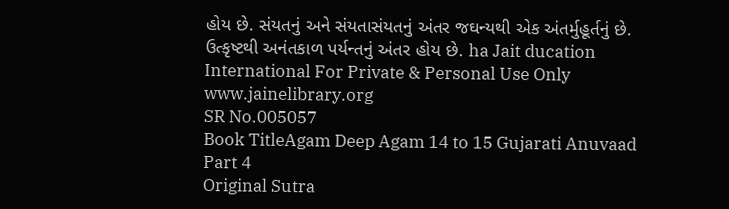હોય છે. સંયતનું અને સંયતાસંયતનું અંતર જઘન્યથી એક અંતર્મુહૂર્તનું છે. ઉત્કૃષ્ટથી અનંતકાળ પર્યન્તનું અંતર હોય છે. ha Jait ducation International For Private & Personal Use Only www.jainelibrary.org
SR No.005057
Book TitleAgam Deep Agam 14 to 15 Gujarati Anuvaad Part 4
Original Sutra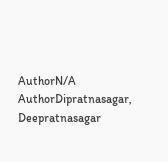AuthorN/A
AuthorDipratnasagar, Deepratnasagar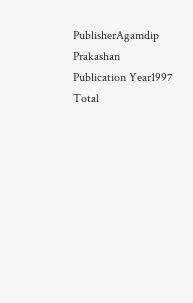PublisherAgamdip Prakashan
Publication Year1997
Total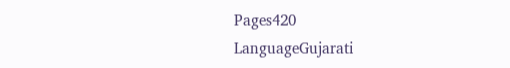Pages420
LanguageGujarati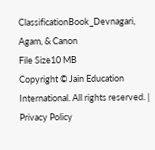ClassificationBook_Devnagari, Agam, & Canon
File Size10 MB
Copyright © Jain Education International. All rights reserved. | Privacy Policy